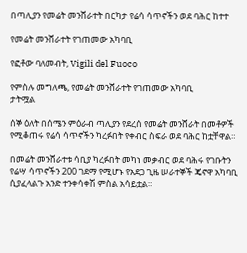በጣሊያን የመሬት መንሸራተት በርካታ የሬሳ ሳጥኖችን ወደ ባሕር ከተተ

የመሬት መንሸራተት የገጠመው አካባቢ

የፎቶው ባለመብት, Vigili del Fuoco

የምስሉ መግለጫ, የመሬት መንሸራተት የገጠመው አካባቢ
ታትሟል

ሰኞ ዕለት በሰሜን ምዕራብ ጣሊያን የደረሰ የመሬት መንሸራት በመቶዎች የሚቆጠሩ የሬሳ ሳጥኖችን ካረፉበት የቀብር ስፍራ ወደ ባሕር ከቷቸዋል።

በመሬት መንሸራተቱ ሳቢያ ካረፉበት መካነ መቃብር ወደ ባሕሩ የገቡትን የሬሣ ሳጥኖችን 200 ገደማ የሚሆኑ የአደጋ ጊዜ ሠራተኞች ጄኖዋ አካባቢ ሲያፈላልጉ አንድ ተንቀሳቀሽ ምስል አሳይቷል።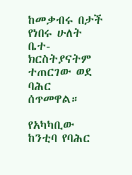ከመቃብሩ በታች የነበሩ ሁለት ቤተ-ክርስትያናትም ተጠርገው ወደ ባሕር ሰጥመዋል።

የአካካቢው ከንቲባ የባሕር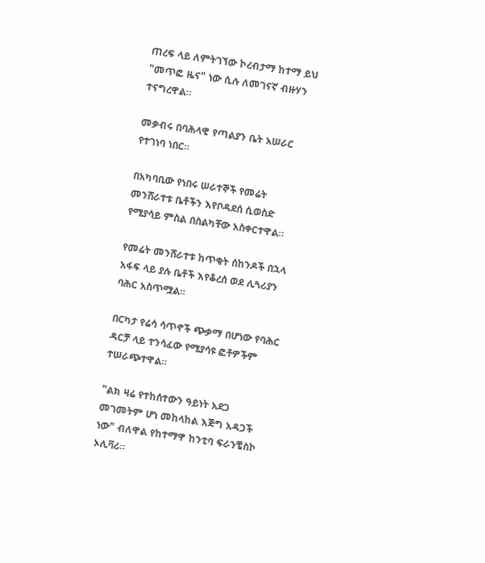ጠረፍ ላይ ለምትገኘው ኮረብታማ ከተማ ይህ "መጥፎ ዜና" ነው ሲሉ ለመገናኛ ብዙሃን ተናግረዋል።

መቃብሩ በባሕላዊ የጣልያን ቤት አሠራር የተገነባ ነበር።

በአካባቢው የነበሩ ሠራተኞች የመሬት መንሸራተቱ ቤቶችን እየቦዳደሰ ሲወስድ የሚያሳይ ምስል በስልካቸው አስቀርተዋል።

የመሬት መንሸራተቱ ከጥቂት ሰከንዶች በኋላ አፋፍ ላይ ያሉ ቤቶች እየቆረሰ ወደ ሊጓሪያን ባሕር አስጥሟል።

በርካታ የሬሳ ሳጥኖች ጭቃማ በሆነው የባሕር ዳርቻ ላይ ተንሳፈው የሚያሳዩ ፎቶዎችም ተሠራጭተዋል።

"ልክ ዛሬ የተከሰተውን ዓይነት አደጋ መገመትም ሆነ መከላከል እጅግ አዳጋች ነው" ብለዋል የከተማዋ ከንቲባ ፍራንቼስኮ ኦሊቫሪ።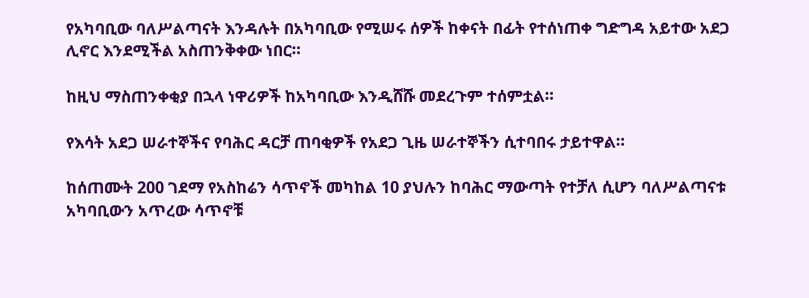የአካባቢው ባለሥልጣናት እንዳሉት በአካባቢው የሚሠሩ ሰዎች ከቀናት በፊት የተሰነጠቀ ግድግዳ አይተው አደጋ ሊኖር እንደሚችል አስጠንቅቀው ነበር።

ከዚህ ማስጠንቀቂያ በኋላ ነዋሪዎች ከአካባቢው እንዲሸሹ መደረጉም ተሰምቷል።

የእሳት አደጋ ሠራተኞችና የባሕር ዳርቻ ጠባቂዎች የአደጋ ጊዜ ሠራተኞችን ሲተባበሩ ታይተዋል።

ከሰጠሙት 200 ገደማ የአስከሬን ሳጥኖች መካከል 10 ያህሉን ከባሕር ማውጣት የተቻለ ሲሆን ባለሥልጣናቱ አካባቢውን አጥረው ሳጥኖቹ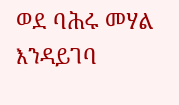ወደ ባሕሩ መሃል እንዳይገባ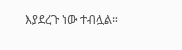እያደረጉ ነው ተብሏል።